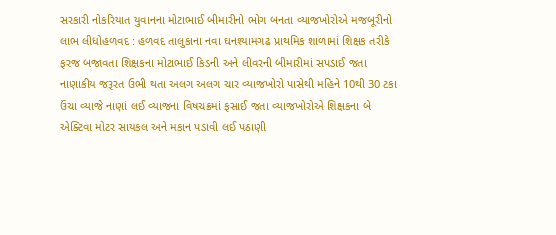સરકારી નોકરિયાત યુવાનના મોટાભાઈ બીમારીનો ભોગ બનતા વ્યાજખોરોએ મજબૂરીનો લાભ લીધોહળવદ : હળવદ તાલુકાના નવા ઘનશ્યામગઢ પ્રાથમિક શાળામાં શિક્ષક તરીકે ફરજ બજાવતા શિક્ષકના મોટાભાઈ કિડની અને લીવરની બીમારીમાં સપડાઈ જતા નાણાકીય જરૂરત ઉભી થતા અલગ અલગ ચાર વ્યાજખોરો પાસેથી મહિને 10થી 30 ટકા ઉંચા વ્યાજે નાણાં લઈ વ્યાજના વિષચક્રમાં ફસાઈ જતા વ્યાજખોરોએ શિક્ષકના બે એક્ટિવા મોટર સાયકલ અને મકાન પડાવી લઈ પઠાણી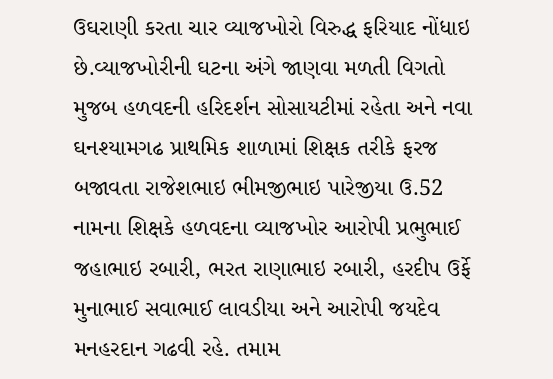ઉઘરાણી કરતા ચાર વ્યાજખોરો વિરુદ્ધ ફરિયાદ નોંધાઇ છે.વ્યાજખોરીની ઘટના અંગે જાણવા મળતી વિગતો મુજબ હળવદની હરિદર્શન સોસાયટીમાં રહેતા અને નવા ઘનશ્યામગઢ પ્રાથમિક શાળામાં શિક્ષક તરીકે ફરજ બજાવતા રાજેશભાઇ ભીમજીભાઇ પારેજીયા ઉ.52 નામના શિક્ષકે હળવદના વ્યાજખોર આરોપી પ્રભુભાઈ જહાભાઇ રબારી, ભરત રાણાભાઇ રબારી, હરદીપ ઉર્ફે મુનાભાઈ સવાભાઈ લાવડીયા અને આરોપી જયદેવ મનહરદાન ગઢવી રહે. તમામ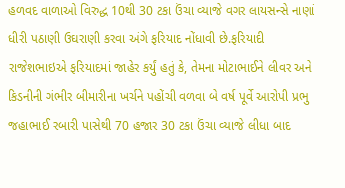હળવદ વાળાઓ વિરુદ્ધ 10થી 30 ટકા ઉંચા વ્યાજે વગર લાયસન્સે નાણાં ધીરી પઠાણી ઉઘરાણી કરવા અંગે ફરિયાદ નોંધાવી છે.ફરિયાદી રાજેશભાઇએ ફરિયાદમાં જાહેર કર્યું હતું કે, તેમના મોટાભાઈને લીવર અને કિડનીની ગંભીર બીમારીના ખર્ચને પહોંચી વળવા બે વર્ષ પૂર્વે આરોપી પ્રભુ જહાભાઈ રબારી પાસેથી 70 હજાર 30 ટકા ઉંચા વ્યાજે લીધા બાદ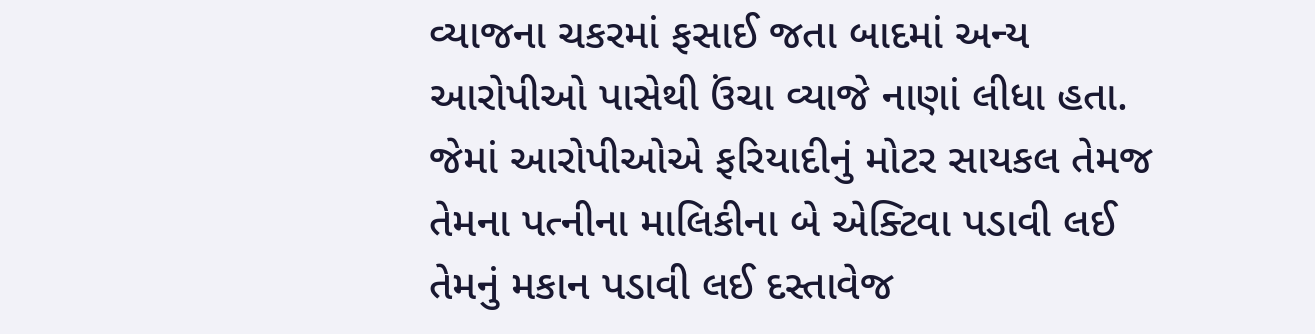વ્યાજના ચકરમાં ફસાઈ જતા બાદમાં અન્ય આરોપીઓ પાસેથી ઉંચા વ્યાજે નાણાં લીધા હતા. જેમાં આરોપીઓએ ફરિયાદીનું મોટર સાયકલ તેમજ તેમના પત્નીના માલિકીના બે એક્ટિવા પડાવી લઈ તેમનું મકાન પડાવી લઈ દસ્તાવેજ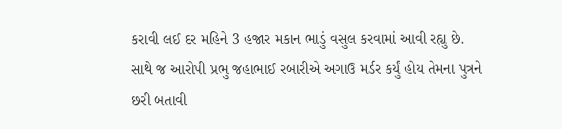કરાવી લઈ દર મહિને 3 હજાર મકાન ભાડું વસુલ કરવામાં આવી રહ્યુ છે. સાથે જ આરોપી પ્રભુ જહાભાઈ રબારીએ અગાઉ મર્ડર કર્યું હોય તેમના પુત્રને છરી બતાવી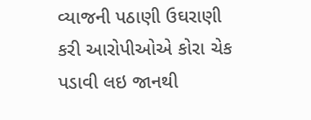વ્યાજની પઠાણી ઉઘરાણી કરી આરોપીઓએ કોરા ચેક પડાવી લઇ જાનથી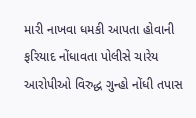મારી નાખવા ધમકી આપતા હોવાની ફરિયાદ નોંધાવતા પોલીસે ચારેય આરોપીઓ વિરુદ્ધ ગુન્હો નોંધી તપાસ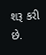શરૂ કરી છે.